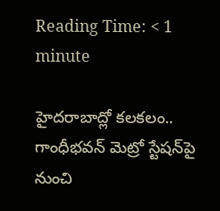Reading Time: < 1 minute

హైదరాబాద్లో కలకలం.. గాంధీభవన్‌ మెట్రో స్టేషన్‌పై నుంచి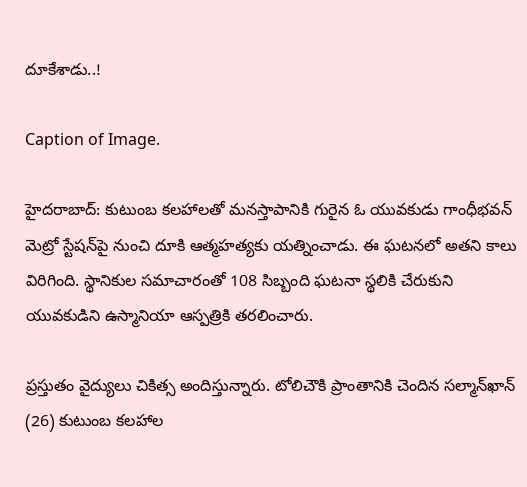దూకేశాడు..!

Caption of Image.

హైదరాబాద్: కుటుంబ కలహాలతో మనస్తాపానికి గురైన ఓ యువకుడు గాంధీభవన్‌ మెట్రో స్టేషన్‌పై నుంచి దూకి ఆత్మహత్యకు యత్నించాడు. ఈ ఘటనలో అతని కాలు విరిగింది. స్థానికుల సమాచారంతో 108 సిబ్బంది ఘటనా స్థలికి చేరుకుని యువకుడిని ఉస్మానియా ఆస్పత్రికి తరలించారు.

ప్రస్తుతం వైద్యులు చికిత్స అందిస్తున్నారు. టోలిచౌకి ప్రాంతానికి చెందిన సల్మాన్‌ఖాన్‌ (26) కుటుంబ కలహాల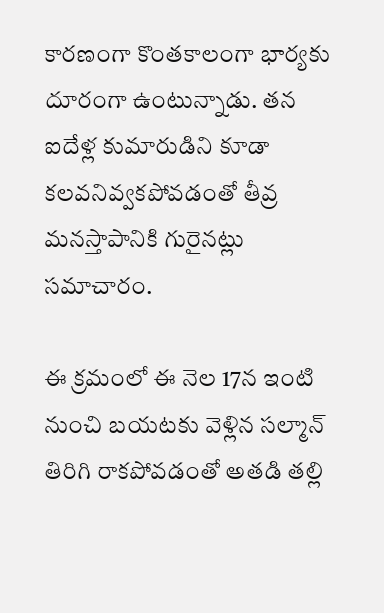కారణంగా కొంతకాలంగా భార్యకు దూరంగా ఉంటున్నాడు. తన ఐదేళ్ల కుమారుడిని కూడా కలవనివ్వకపోవడంతో తీవ్ర మనస్తాపానికి గురైనట్లు సమాచారం.

ఈ క్రమంలో ఈ నెల 17న ఇంటి నుంచి బయటకు వెళ్లిన సల్మాన్‌ తిరిగి రాకపోవడంతో అతడి తల్లి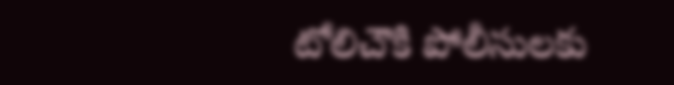టోలిచౌకి పోలీసులకు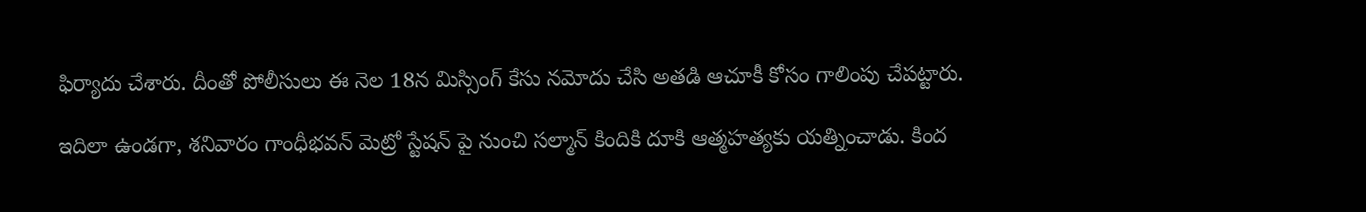ఫిర్యాదు చేశారు. దీంతో పోలీసులు ఈ నెల 18న మిస్సింగ్‌ కేసు నమోదు చేసి అతడి ఆచూకీ కోసం గాలింపు చేపట్టారు.

ఇదిలా ఉండగా, శనివారం గాంధీభవన్‌ మెట్రో స్టేషన్‌ పై నుంచి సల్మాన్‌ కిందికి దూకి ఆత్మహత్యకు యత్నించాడు. కింద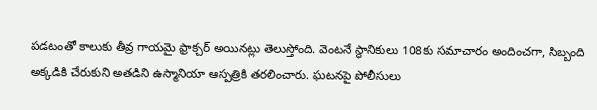పడటంతో కాలుకు తీవ్ర గాయమై ఫ్రాక్చర్‌ అయినట్లు తెలుస్తోంది. వెంటనే స్థానికులు 108కు సమాచారం అందించగా, సిబ్బంది అక్కడికి చేరుకుని అతడిని ఉస్మానియా ఆస్పత్రికి తరలించారు. ఘటనపై పోలీసులు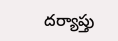దర్యాప్తు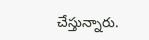చేస్తున్నారు.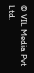© VIL Media Pvt Ltd.